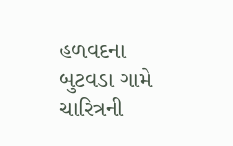હળવદના બુટવડા ગામે ચારિત્રની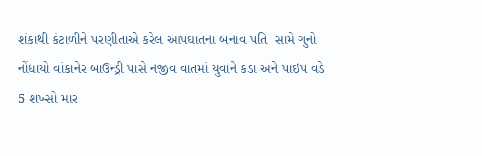શંકાથી કંટાળીને પરણીતાએ કરેલ આપઘાતના બનાવ પતિ  સામે ગુનો નોંધાયો વાંકાનેર બાઉન્ડ્રી પાસે નજીવ વાતમાં યુવાને કડા અને પાઇપ વડે 5 શખ્સો માર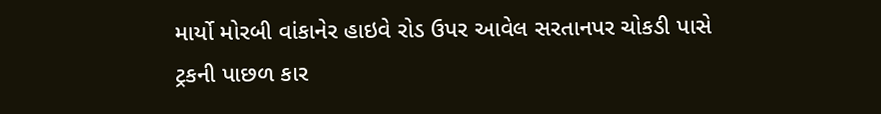માર્યો મોરબી વાંકાનેર હાઇવે રોડ ઉપર આવેલ સરતાનપર ચોકડી પાસે ટ્રકની પાછળ કાર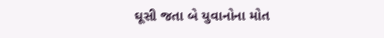ઘૂસી જતા બે યુવાનોના મોત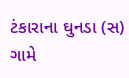ટંકારાના ઘુનડા (સ) ગામે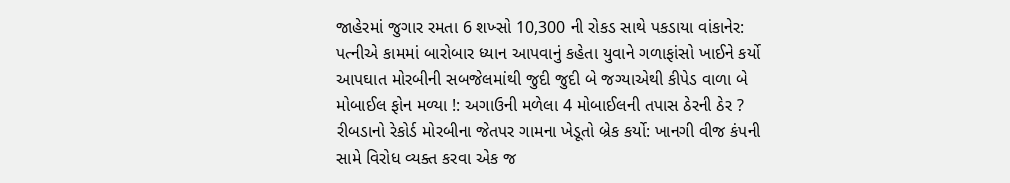જાહેરમાં જુગાર રમતા 6 શખ્સો 10,300 ની રોકડ સાથે પકડાયા વાંકાનેર: પત્નીએ કામમાં બારોબાર ધ્યાન આપવાનું કહેતા યુવાને ગળાફાંસો ખાઈને કર્યો આપઘાત મોરબીની સબજેલમાંથી જુદી જુદી બે જગ્યાએથી કીપેડ વાળા બે મોબાઈલ ફોન મળ્યા !: અગાઉની મળેલા 4 મોબાઈલની તપાસ ઠેરની ઠેર ? રીબડાનો રેકોર્ડ મોરબીના જેતપર ગામના ખેડૂતો બ્રેક કર્યો: ખાનગી વીજ કંપની સામે વિરોધ વ્યક્ત કરવા એક જ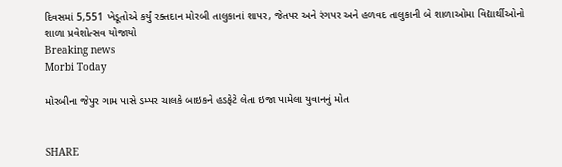દિવસમાં 5,551 ખેડૂતોએ કર્યું રક્તદાન મોરબી તાલુકાનાં શાપર, જેતપર અને રંગપર અને હળવદ તાલુકાની બે શાળાઓમા વિદ્યાર્થીઓનો શાળા પ્રવેશોત્સવ યોજાયો
Breaking news
Morbi Today

મોરબીના જેપુર ગામ પાસે ડમ્પર ચાલકે બાઇકને હડફેટે લેતા ઇજા પામેલા યુવાનનું મોત


SHARE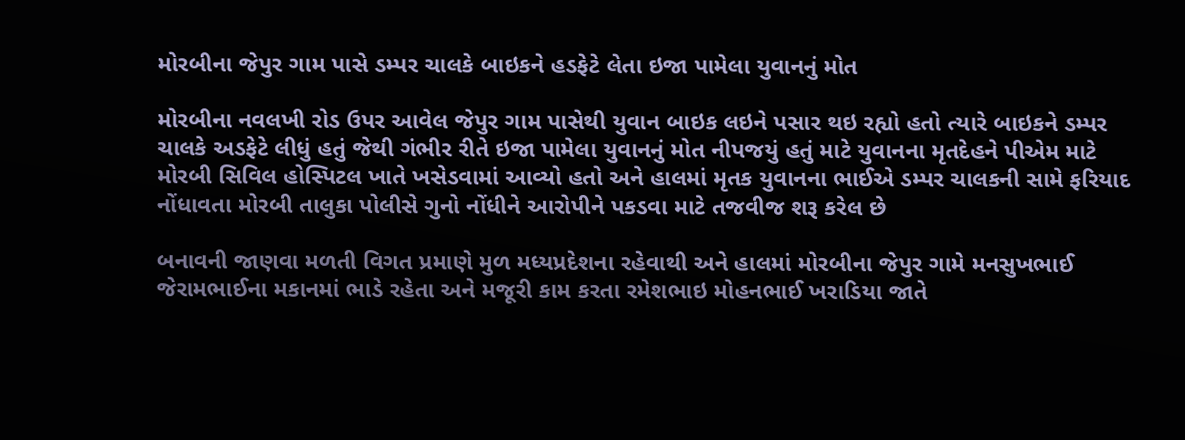મોરબીના જેપુર ગામ પાસે ડમ્પર ચાલકે બાઇકને હડફેટે લેતા ઇજા પામેલા યુવાનનું મોત

મોરબીના નવલખી રોડ ઉપર આવેલ જેપુર ગામ પાસેથી યુવાન બાઇક લઇને પસાર થઇ રહ્યો હતો ત્યારે બાઇકને ડમ્પર ચાલકે અડફેટે લીધું હતું જેથી ગંભીર રીતે ઇજા પામેલા યુવાનનું મોત નીપજયું હતું માટે યુવાનના મૃતદેહને પીએમ માટે મોરબી સિવિલ હોસ્પિટલ ખાતે ખસેડવામાં આવ્યો હતો અને હાલમાં મૃતક યુવાનના ભાઈએ ડમ્પર ચાલકની સામે ફરિયાદ નોંધાવતા મોરબી તાલુકા પોલીસે ગુનો નોંધીને આરોપીને પકડવા માટે તજવીજ શરૂ કરેલ છે

બનાવની જાણવા મળતી વિગત પ્રમાણે મુળ મધ્યપ્રદેશના રહેવાથી અને હાલમાં મોરબીના જેપુર ગામે મનસુખભાઈ જેરામભાઈના મકાનમાં ભાડે રહેતા અને મજૂરી કામ કરતા રમેશભાઇ મોહનભાઈ ખરાડિયા જાતે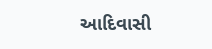આદિવાસી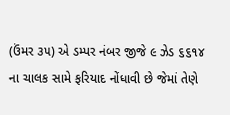(ઉંમર ૩૫) એ ડમ્પર નંબર જીજે ૯ ઝેડ ૬૬૧૪ ના ચાલક સામે ફરિયાદ નોંધાવી છે જેમાં તેણે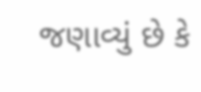જણાવ્યું છે કે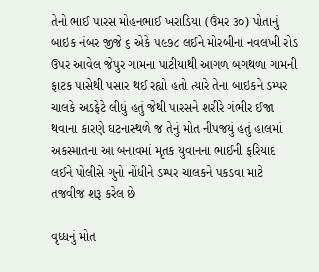તેનો ભાઈ પારસ મોહનભાઈ ખરાડિયા (ઉંમર ૩૦) પોતાનું બાઇક નંબર જીજે ૬ એકે ૫૯૭૮ લઈને મોરબીના નવલખી રોડ ઉપર આવેલ જેપુર ગામના પાટીયાથી આગળ બગથળા ગામની ફાટક પાસેથી પસાર થઈ રહ્યો હતો ત્યારે તેના બાઇકને ડમ્પર ચાલકે અડફેટે લીધું હતું જેથી પારસને શરીરે ગંભીર ઈજા થવાના કારણે ઘટનાસ્થળે જ તેનું મોત નીપજયું હતું હાલમાં અકસ્માતના આ બનાવમાં મૃતક યુવાનના ભાઈની ફરિયાદ લઈને પોલીસે ગુનો નોંધીને ડમ્પર ચાલકને પકડવા માટે તજવીજ શરૂ કરેલ છે

વૃધ્ધનું મોત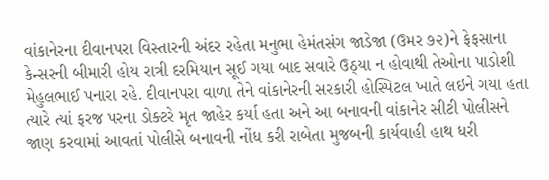વાંકાનેરના દીવાનપરા વિસ્તારની અંદર રહેતા મનુભા હેમંતસંગ જાડેજા (ઉમર ૭૨)ને ફેફસાના કેન્સરની બીમારી હોય રાત્રી દરમિયાન સૂઈ ગયા બાદ સવારે ઉઠ્યા ન હોવાથી તેઓના પાડોશી મેહુલભાઈ પનારા રહે. દીવાનપરા વાળા તેને વાંકાનેરની સરકારી હોસ્પિટલ ખાતે લઇને ગયા હતા ત્યારે ત્યાં ફરજ પરના ડોક્ટરે મૃત જાહેર કર્યા હતા અને આ બનાવની વાંકાનેર સીટી પોલીસને જાણ કરવામાં આવતાં પોલીસે બનાવની નોંધ કરી રાબેતા મુજબની કાર્યવાહી હાથ ધરી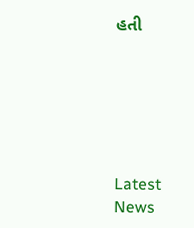હતી






Latest News